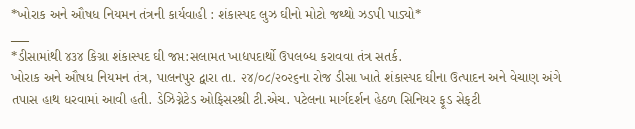*ખોરાક અને ઔષધ નિયમન તંત્રની કાર્યવાહી : શંકાસ્પદ લુઝ ઘીનો મોટો જથ્થો ઝડપી પાડ્યો*
___
*ડીસામાંથી ૪૩૪ કિગ્રા શંકાસ્પદ ઘી જપ્ત:સલામત ખાદ્યપદાર્થો ઉપલબ્ધ કરાવવા તંત્ર સતર્ક.
ખોરાક અને ઔષધ નિયમન તંત્ર, પાલનપુર દ્વારા તા. ૨૪/૦૮/૨૦૨૬ના રોજ ડીસા ખાતે શંકાસ્પદ ઘીના ઉત્પાદન અને વેચાણ અંગે તપાસ હાથ ધરવામાં આવી હતી. ડેઝિગ્નેટેડ ઓફિસરશ્રી ટી.એચ. પટેલના માર્ગદર્શન હેઠળ સિનિયર ફૂડ સેફટી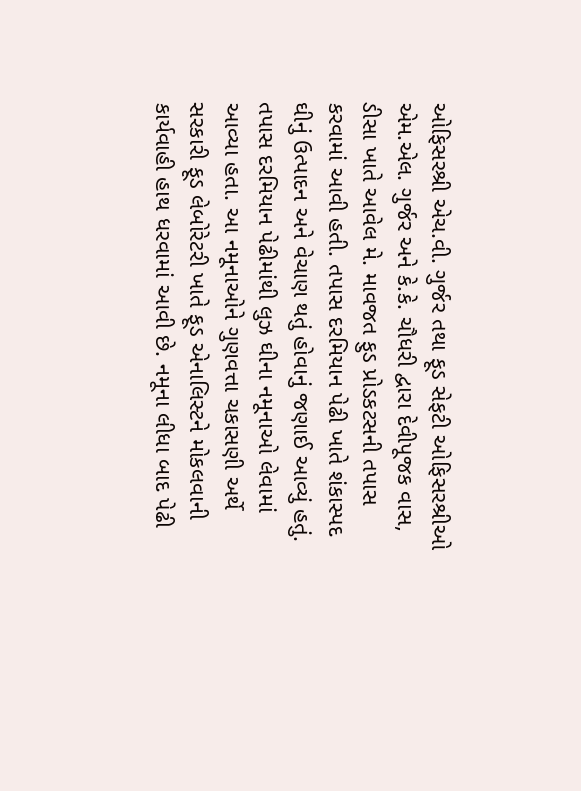ઓફિસરશ્રી એચ.વી. ગુર્જર તથા ફૂડ સેફટી ઓફિસરશ્રીઓ એમ.એલ. ગુર્જર અને કે.કે. ચૌધરી દ્વારા દેવીપૂજક વાસ, ડીસા ખાતે આવેલ મે. માવજત ફુડ પ્રોડકટસની તપાસ કરવામાં આવી હતી. તપાસ દરમિયાન પેઢી ખાતે શંકાસ્પદ ઘીનું ઉત્પાદન અને વેચાણ થતું હોવાનું જણાઈ આવ્યું હતું.
તપાસ દરમિયાન પેઢીમાંથી લુઝ ઘીના નમૂનાઓ લેવામાં આવ્યા હતા. આ નમૂનાઓને ગુણવત્તા ચકાસણી અર્થે સરકારી ફૂડ લેબોરેટરી ખાતે ફૂડ એનાલિસ્ટને મોકલવાની કાર્યવાહી હાથ ધરવામાં આવી છે. નમૂના લીધા બાદ પેઢી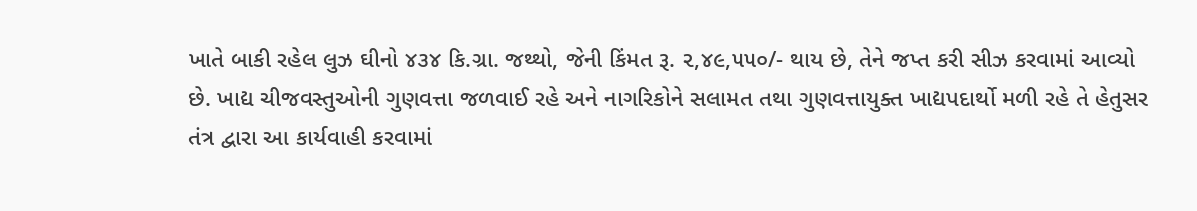ખાતે બાકી રહેલ લુઝ ઘીનો ૪૩૪ કિ.ગ્રા. જથ્થો, જેની કિંમત રૂ. ૨,૪૯,૫૫૦/- થાય છે, તેને જપ્ત કરી સીઝ કરવામાં આવ્યો છે. ખાદ્ય ચીજવસ્તુઓની ગુણવત્તા જળવાઈ રહે અને નાગરિકોને સલામત તથા ગુણવત્તાયુક્ત ખાદ્યપદાર્થો મળી રહે તે હેતુસર તંત્ર દ્વારા આ કાર્યવાહી કરવામાં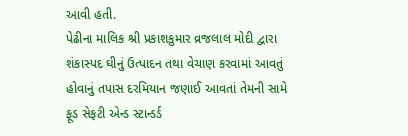આવી હતી.
પેઢીના માલિક શ્રી પ્રકાશકુમાર વ્રજલાલ મોદી દ્વારા શંકાસ્પદ ઘીનું ઉત્પાદન તથા વેચાણ કરવામાં આવતું હોવાનું તપાસ દરમિયાન જણાઈ આવતાં તેમની સામે ફૂડ સેફટી એન્ડ સ્ટાન્ડર્ડ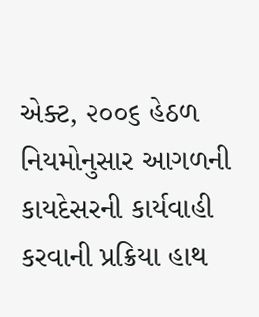એક્ટ, ૨૦૦૬ હેઠળ નિયમોનુસાર આગળની કાયદેસરની કાર્યવાહી કરવાની પ્રક્રિયા હાથ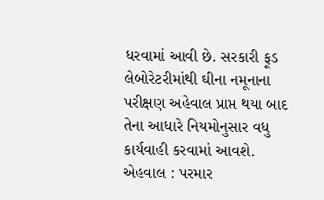ધરવામાં આવી છે. સરકારી ફૂડ લેબોરેટરીમાંથી ઘીના નમૂનાના પરીક્ષણ અહેવાલ પ્રાપ્ત થયા બાદ તેના આધારે નિયમોનુસાર વધુ કાર્યવાહી કરવામાં આવશે.
એહવાલ : પરમાર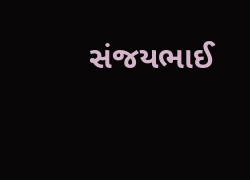સંજયભાઈ